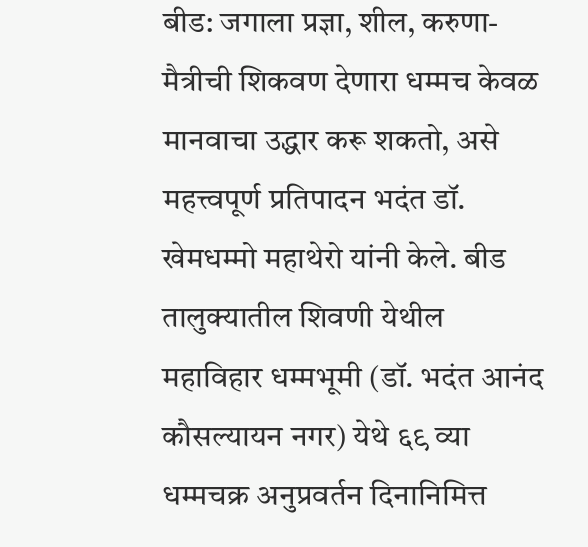बीड: जगाला प्रज्ञा, शील, करुणा-मैत्रीची शिकवण देणारा धम्मच केवळ मानवाचा उद्धार करू शकतो, असे महत्त्वपूर्ण प्रतिपादन भदंत डॉ. खेमधम्मो महाथेरो यांनी केले. बीड तालुक्यातील शिवणी येथील महाविहार धम्मभूमी (डॉ. भदंत आनंद कौसल्यायन नगर) येथे ६९ व्या धम्मचक्र अनुप्रवर्तन दिनानिमित्त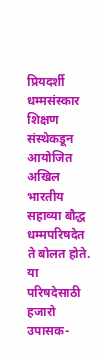प्रियदर्शी धम्मसंस्कार शिक्षण संस्थेकडून आयोजित अखिल भारतीय सहाव्या बौद्ध धम्मपरिषदेत ते बोलत होते. या परिषदेसाठी हजारो उपासक-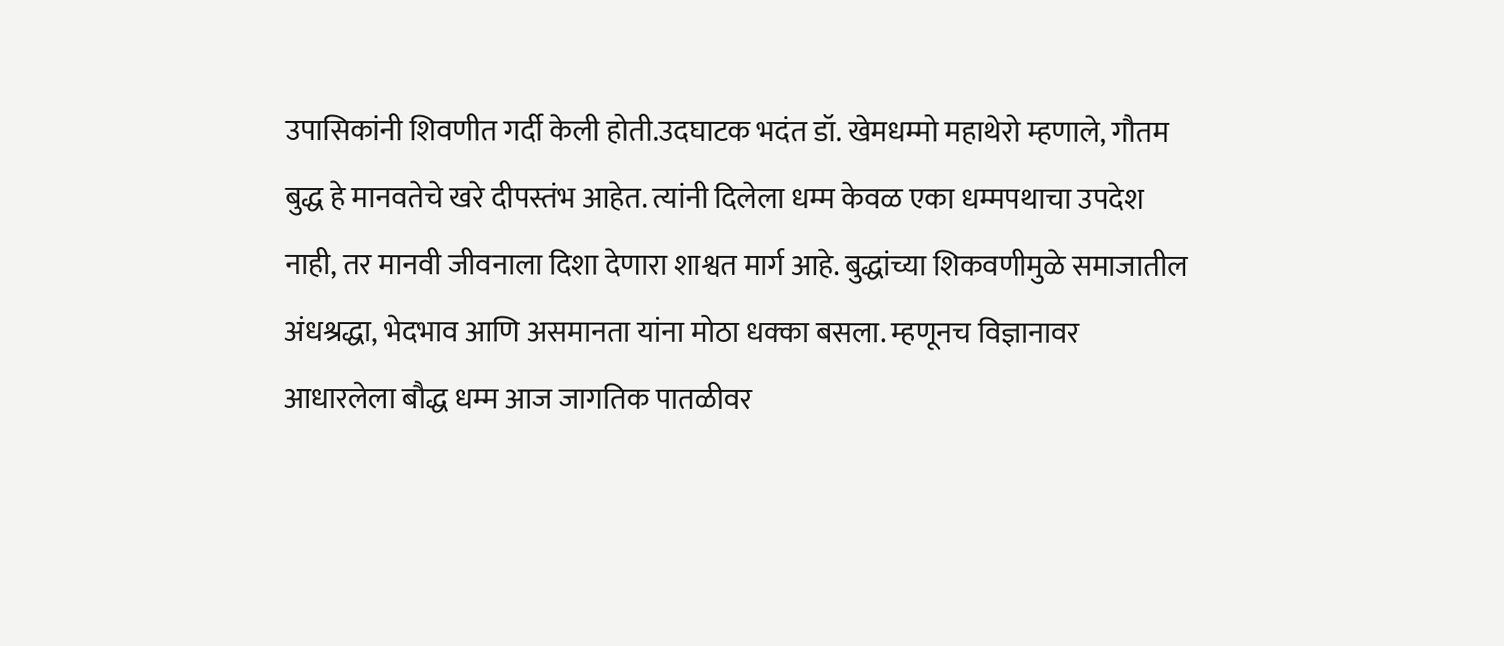उपासिकांनी शिवणीत गर्दी केली होती.उदघाटक भदंत डॉ. खेमधम्मो महाथेरो म्हणाले, गौतम बुद्ध हे मानवतेचे खरे दीपस्तंभ आहेत. त्यांनी दिलेला धम्म केवळ एका धम्मपथाचा उपदेश नाही, तर मानवी जीवनाला दिशा देणारा शाश्वत मार्ग आहे. बुद्धांच्या शिकवणीमुळे समाजातील अंधश्रद्धा, भेदभाव आणि असमानता यांना मोठा धक्का बसला. म्हणूनच विज्ञानावर आधारलेला बौद्ध धम्म आज जागतिक पातळीवर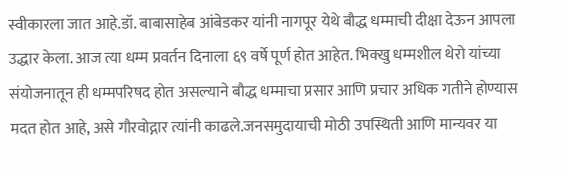स्वीकारला जात आहे.डॉ. बाबासाहेब आंबेडकर यांनी नागपूर येथे बौद्ध धम्माची दीक्षा देऊन आपला उद्धार केला. आज त्या धम्म प्रवर्तन दिनाला ६९ वर्षे पूर्ण होत आहेत. भिक्खु धम्मशील थेरो यांच्या संयोजनातून ही धम्मपरिषद होत असल्याने बौद्ध धम्माचा प्रसार आणि प्रचार अधिक गतीने होण्यास मदत होत आहे, असे गौरवोद्गार त्यांनी काढले.जनसमुदायाची मोठी उपस्थिती आणि मान्यवर या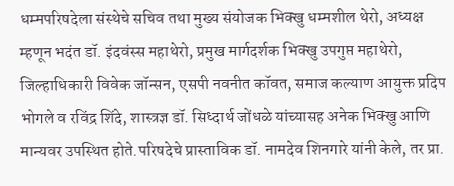धम्मपरिषदेला संस्थेचे सचिव तथा मुख्य संयोजक भिक्खु धम्मशील थेरो, अध्यक्ष म्हणून भदंत डॉ. इंदवंस्स महाथेरो, प्रमुख मार्गदर्शक भिक्खु उपगुप्त महाथेरो, जिल्हाधिकारी विवेक जॉन्सन, एसपी नवनीत कॉवत, समाज कल्याण आयुक्त प्रदिप भोगले व रविंद्र शिंदे, शास्त्रज्ञ डॉ. सिध्दार्थ जोंधळे यांच्यासह अनेक भिक्खु आणि मान्यवर उपस्थित होते.परिषदेचे प्रास्ताविक डॉ. नामदेव शिनगारे यांनी केले, तर प्रा.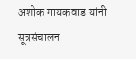अशोक गायकवाड यांनी सूत्रसंचालन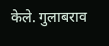केले. गुलाबराव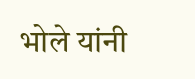भोले यांनी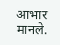आभार मानले.